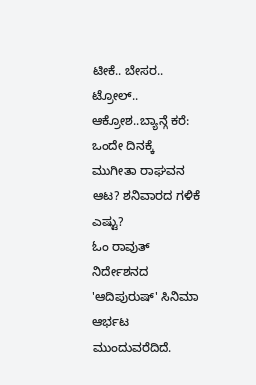ಟೀಕೆ.. ಬೇಸರ.. ಟ್ರೋಲ್.. ಆಕ್ರೋಶ..ಬ್ಯಾನ್ಗೆ ಕರೆ: ಒಂದೇ ದಿನಕ್ಕೆ ಮುಗೀತಾ ರಾಘವನ ಆಟ? ಶನಿವಾರದ ಗಳಿಕೆ ಎಷ್ಟು?
ಓಂ ರಾವುತ್ ನಿರ್ದೇಶನದ 'ಆದಿಪುರುಷ್' ಸಿನಿಮಾ ಆರ್ಭಟ ಮುಂದುವರೆದಿದೆ.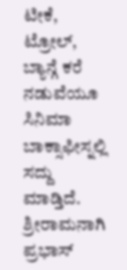ಟೀಕೆ, ಟ್ರೋಲ್, ಬ್ಯಾನ್ಗೆ ಕರೆ ನಡುವೆಯೂ ಸಿನಿಮಾ ಬಾಕ್ಸಾಫೀಸ್ನಲ್ಲಿ ಸದ್ದು ಮಾಡ್ತಿದೆ. ಶ್ರೀರಾಮನಾಗಿ ಪ್ರಭಾಸ್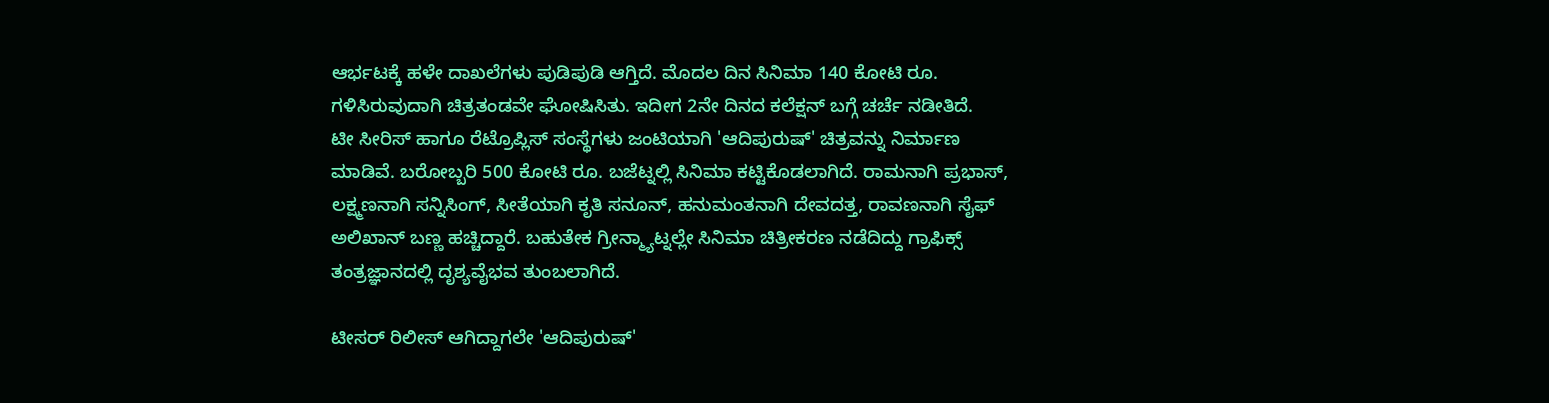ಆರ್ಭಟಕ್ಕೆ ಹಳೇ ದಾಖಲೆಗಳು ಪುಡಿಪುಡಿ ಆಗ್ತಿದೆ. ಮೊದಲ ದಿನ ಸಿನಿಮಾ 140 ಕೋಟಿ ರೂ. ಗಳಿಸಿರುವುದಾಗಿ ಚಿತ್ರತಂಡವೇ ಘೋಷಿಸಿತು. ಇದೀಗ 2ನೇ ದಿನದ ಕಲೆಕ್ಷನ್ ಬಗ್ಗೆ ಚರ್ಚೆ ನಡೀತಿದೆ.
ಟೀ ಸೀರಿಸ್ ಹಾಗೂ ರೆಟ್ರೊಪ್ಲಿಸ್ ಸಂಸ್ಥೆಗಳು ಜಂಟಿಯಾಗಿ 'ಆದಿಪುರುಷ್' ಚಿತ್ರವನ್ನು ನಿರ್ಮಾಣ ಮಾಡಿವೆ. ಬರೋಬ್ಬರಿ 500 ಕೋಟಿ ರೂ. ಬಜೆಟ್ನಲ್ಲಿ ಸಿನಿಮಾ ಕಟ್ಟಿಕೊಡಲಾಗಿದೆ. ರಾಮನಾಗಿ ಪ್ರಭಾಸ್, ಲಕ್ಷ್ಮಣನಾಗಿ ಸನ್ನಿಸಿಂಗ್, ಸೀತೆಯಾಗಿ ಕೃತಿ ಸನೂನ್, ಹನುಮಂತನಾಗಿ ದೇವದತ್ತ, ರಾವಣನಾಗಿ ಸೈಫ್ ಅಲಿಖಾನ್ ಬಣ್ಣ ಹಚ್ಚಿದ್ದಾರೆ. ಬಹುತೇಕ ಗ್ರೀನ್ಮ್ಯಾಟ್ನಲ್ಲೇ ಸಿನಿಮಾ ಚಿತ್ರೀಕರಣ ನಡೆದಿದ್ದು ಗ್ರಾಫಿಕ್ಸ್ ತಂತ್ರಜ್ಞಾನದಲ್ಲಿ ದೃಶ್ಯವೈಭವ ತುಂಬಲಾಗಿದೆ.

ಟೀಸರ್ ರಿಲೀಸ್ ಆಗಿದ್ದಾಗಲೇ 'ಆದಿಪುರುಷ್'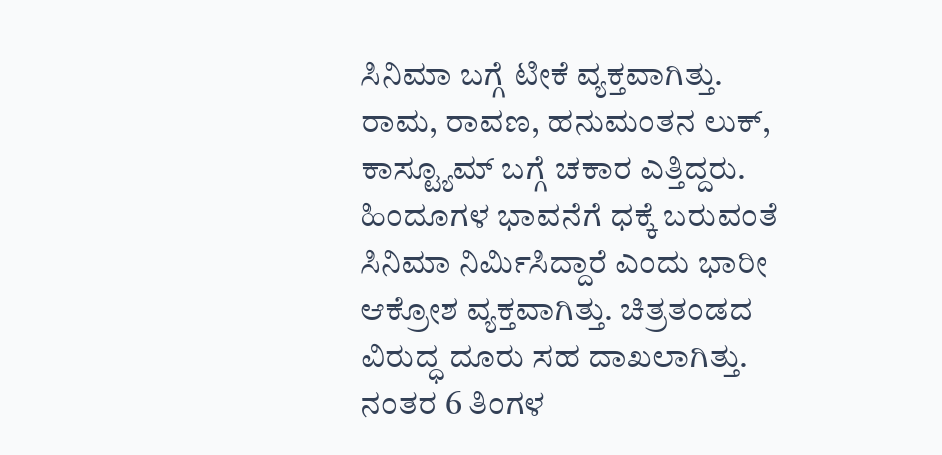ಸಿನಿಮಾ ಬಗ್ಗೆ ಟೀಕೆ ವ್ಯಕ್ತವಾಗಿತ್ತು. ರಾಮ, ರಾವಣ, ಹನುಮಂತನ ಲುಕ್, ಕಾಸ್ಟ್ಯೂಮ್ ಬಗ್ಗೆ ಚಕಾರ ಎತ್ತಿದ್ದರು. ಹಿಂದೂಗಳ ಭಾವನೆಗೆ ಧಕ್ಕೆ ಬರುವಂತೆ ಸಿನಿಮಾ ನಿರ್ಮಿಸಿದ್ದಾರೆ ಎಂದು ಭಾರೀ ಆಕ್ರೋಶ ವ್ಯಕ್ತವಾಗಿತ್ತು. ಚಿತ್ರತಂಡದ ವಿರುದ್ಧ ದೂರು ಸಹ ದಾಖಲಾಗಿತ್ತು. ನಂತರ 6 ತಿಂಗಳ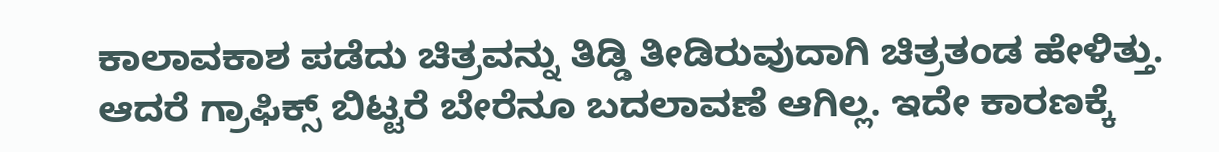ಕಾಲಾವಕಾಶ ಪಡೆದು ಚಿತ್ರವನ್ನು ತಿಡ್ಡಿ ತೀಡಿರುವುದಾಗಿ ಚಿತ್ರತಂಡ ಹೇಳಿತ್ತು. ಆದರೆ ಗ್ರಾಫಿಕ್ಸ್ ಬಿಟ್ಟರೆ ಬೇರೆನೂ ಬದಲಾವಣೆ ಆಗಿಲ್ಲ. ಇದೇ ಕಾರಣಕ್ಕೆ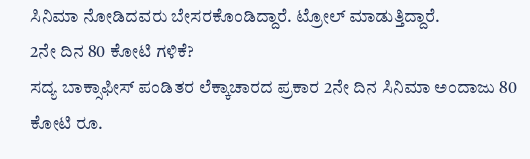ಸಿನಿಮಾ ನೋಡಿದವರು ಬೇಸರಕೊಂಡಿದ್ದಾರೆ. ಟ್ರೋಲ್ ಮಾಡುತ್ತಿದ್ದಾರೆ.
2ನೇ ದಿನ 80 ಕೋಟಿ ಗಳಿಕೆ?
ಸದ್ಯ ಬಾಕ್ಸಾಫೀಸ್ ಪಂಡಿತರ ಲೆಕ್ಕಾಚಾರದ ಪ್ರಕಾರ 2ನೇ ದಿನ ಸಿನಿಮಾ ಅಂದಾಜು 80 ಕೋಟಿ ರೂ.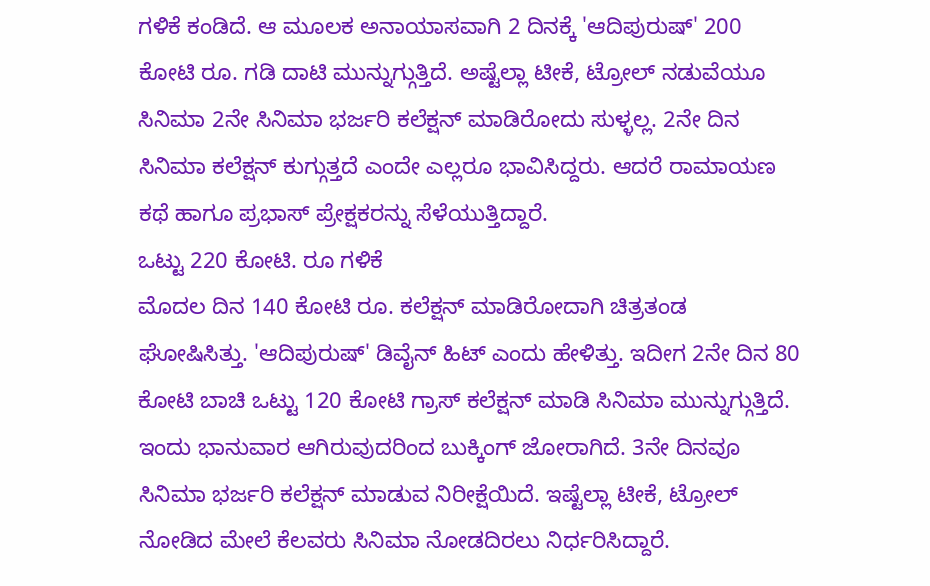ಗಳಿಕೆ ಕಂಡಿದೆ. ಆ ಮೂಲಕ ಅನಾಯಾಸವಾಗಿ 2 ದಿನಕ್ಕೆ 'ಆದಿಪುರುಷ್' 200 ಕೋಟಿ ರೂ. ಗಡಿ ದಾಟಿ ಮುನ್ನುಗ್ಗುತ್ತಿದೆ. ಅಷ್ಟೆಲ್ಲಾ ಟೀಕೆ, ಟ್ರೋಲ್ ನಡುವೆಯೂ ಸಿನಿಮಾ 2ನೇ ಸಿನಿಮಾ ಭರ್ಜರಿ ಕಲೆಕ್ಷನ್ ಮಾಡಿರೋದು ಸುಳ್ಳಲ್ಲ. 2ನೇ ದಿನ ಸಿನಿಮಾ ಕಲೆಕ್ಷನ್ ಕುಗ್ಗುತ್ತದೆ ಎಂದೇ ಎಲ್ಲರೂ ಭಾವಿಸಿದ್ದರು. ಆದರೆ ರಾಮಾಯಣ ಕಥೆ ಹಾಗೂ ಪ್ರಭಾಸ್ ಪ್ರೇಕ್ಷಕರನ್ನು ಸೆಳೆಯುತ್ತಿದ್ದಾರೆ.
ಒಟ್ಟು 220 ಕೋಟಿ. ರೂ ಗಳಿಕೆ
ಮೊದಲ ದಿನ 140 ಕೋಟಿ ರೂ. ಕಲೆಕ್ಷನ್ ಮಾಡಿರೋದಾಗಿ ಚಿತ್ರತಂಡ ಘೋಷಿಸಿತ್ತು. 'ಆದಿಪುರುಷ್' ಡಿವೈನ್ ಹಿಟ್ ಎಂದು ಹೇಳಿತ್ತು. ಇದೀಗ 2ನೇ ದಿನ 80 ಕೋಟಿ ಬಾಚಿ ಒಟ್ಟು 120 ಕೋಟಿ ಗ್ರಾಸ್ ಕಲೆಕ್ಷನ್ ಮಾಡಿ ಸಿನಿಮಾ ಮುನ್ನುಗ್ಗುತ್ತಿದೆ. ಇಂದು ಭಾನುವಾರ ಆಗಿರುವುದರಿಂದ ಬುಕ್ಕಿಂಗ್ ಜೋರಾಗಿದೆ. 3ನೇ ದಿನವೂ ಸಿನಿಮಾ ಭರ್ಜರಿ ಕಲೆಕ್ಷನ್ ಮಾಡುವ ನಿರೀಕ್ಷೆಯಿದೆ. ಇಷ್ಟೆಲ್ಲಾ ಟೀಕೆ, ಟ್ರೋಲ್ ನೋಡಿದ ಮೇಲೆ ಕೆಲವರು ಸಿನಿಮಾ ನೋಡದಿರಲು ನಿರ್ಧರಿಸಿದ್ದಾರೆ.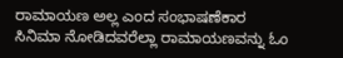ರಾಮಾಯಣ ಅಲ್ಲ ಎಂದ ಸಂಭಾಷಣೆಕಾರ
ಸಿನಿಮಾ ನೋಡಿದವರೆಲ್ಲಾ ರಾಮಾಯಣವನ್ನು ಓಂ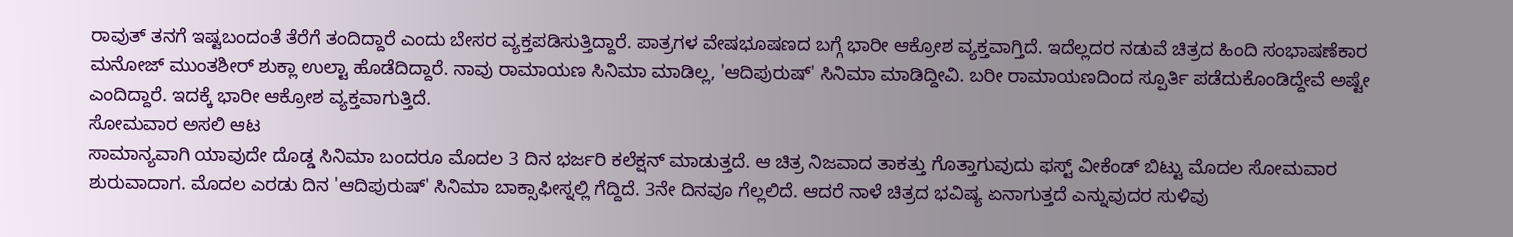ರಾವುತ್ ತನಗೆ ಇಷ್ಟಬಂದಂತೆ ತೆರೆಗೆ ತಂದಿದ್ದಾರೆ ಎಂದು ಬೇಸರ ವ್ಯಕ್ತಪಡಿಸುತ್ತಿದ್ದಾರೆ. ಪಾತ್ರಗಳ ವೇಷಭೂಷಣದ ಬಗ್ಗೆ ಭಾರೀ ಆಕ್ರೋಶ ವ್ಯಕ್ತವಾಗ್ತಿದೆ. ಇದೆಲ್ಲದರ ನಡುವೆ ಚಿತ್ರದ ಹಿಂದಿ ಸಂಭಾಷಣೆಕಾರ ಮನೋಜ್ ಮುಂತಶೀರ್ ಶುಕ್ಲಾ ಉಲ್ಟಾ ಹೊಡೆದಿದ್ದಾರೆ. ನಾವು ರಾಮಾಯಣ ಸಿನಿಮಾ ಮಾಡಿಲ್ಲ, 'ಆದಿಪುರುಷ್' ಸಿನಿಮಾ ಮಾಡಿದ್ದೀವಿ. ಬರೀ ರಾಮಾಯಣದಿಂದ ಸ್ಪೂರ್ತಿ ಪಡೆದುಕೊಂಡಿದ್ದೇವೆ ಅಷ್ಟೇ ಎಂದಿದ್ದಾರೆ. ಇದಕ್ಕೆ ಭಾರೀ ಆಕ್ರೋಶ ವ್ಯಕ್ತವಾಗುತ್ತಿದೆ.
ಸೋಮವಾರ ಅಸಲಿ ಆಟ
ಸಾಮಾನ್ಯವಾಗಿ ಯಾವುದೇ ದೊಡ್ಡ ಸಿನಿಮಾ ಬಂದರೂ ಮೊದಲ 3 ದಿನ ಭರ್ಜರಿ ಕಲೆಕ್ಷನ್ ಮಾಡುತ್ತದೆ. ಆ ಚಿತ್ರ ನಿಜವಾದ ತಾಕತ್ತು ಗೊತ್ತಾಗುವುದು ಫಸ್ಟ್ ವೀಕೆಂಡ್ ಬಿಟ್ಟು ಮೊದಲ ಸೋಮವಾರ ಶುರುವಾದಾಗ. ಮೊದಲ ಎರಡು ದಿನ 'ಆದಿಪುರುಷ್' ಸಿನಿಮಾ ಬಾಕ್ಸಾಫೀಸ್ನಲ್ಲಿ ಗೆದ್ದಿದೆ. 3ನೇ ದಿನವೂ ಗೆಲ್ಲಲಿದೆ. ಆದರೆ ನಾಳೆ ಚಿತ್ರದ ಭವಿಷ್ಯ ಏನಾಗುತ್ತದೆ ಎನ್ನುವುದರ ಸುಳಿವು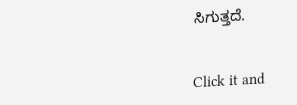ಸಿಗುತ್ತದೆ.


Click it and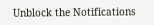Unblock the Notifications